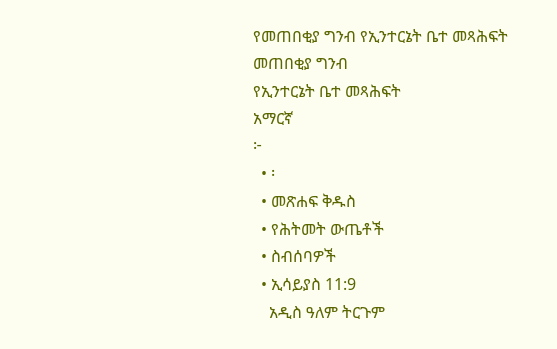የመጠበቂያ ግንብ የኢንተርኔት ቤተ መጻሕፍት
መጠበቂያ ግንብ
የኢንተርኔት ቤተ መጻሕፍት
አማርኛ
፦
  • ፡
  • መጽሐፍ ቅዱስ
  • የሕትመት ውጤቶች
  • ስብሰባዎች
  • ኢሳይያስ 11:9
    አዲስ ዓለም ትርጉም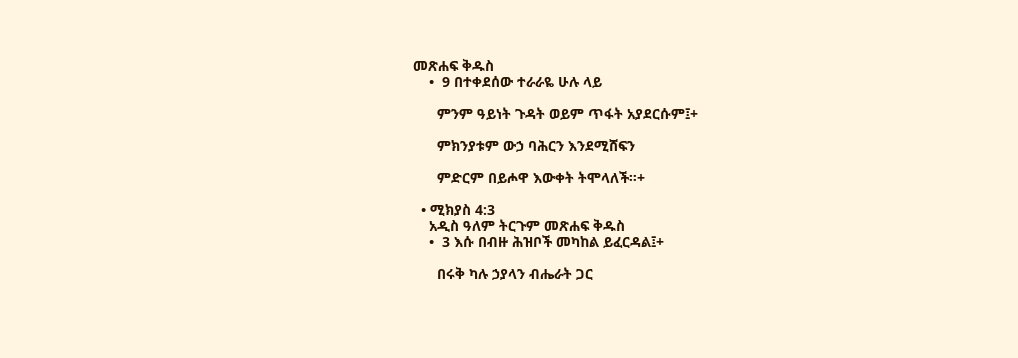መጽሐፍ ቅዱስ
    •  9 በተቀደሰው ተራራዬ ሁሉ ላይ

      ምንም ዓይነት ጉዳት ወይም ጥፋት አያደርሱም፤+

      ምክንያቱም ውኃ ባሕርን እንደሚሸፍን

      ምድርም በይሖዋ እውቀት ትሞላለች።+

  • ሚክያስ 4:3
    አዲስ ዓለም ትርጉም መጽሐፍ ቅዱስ
    •  3 እሱ በብዙ ሕዝቦች መካከል ይፈርዳል፤+

      በሩቅ ካሉ ኃያላን ብሔራት ጋር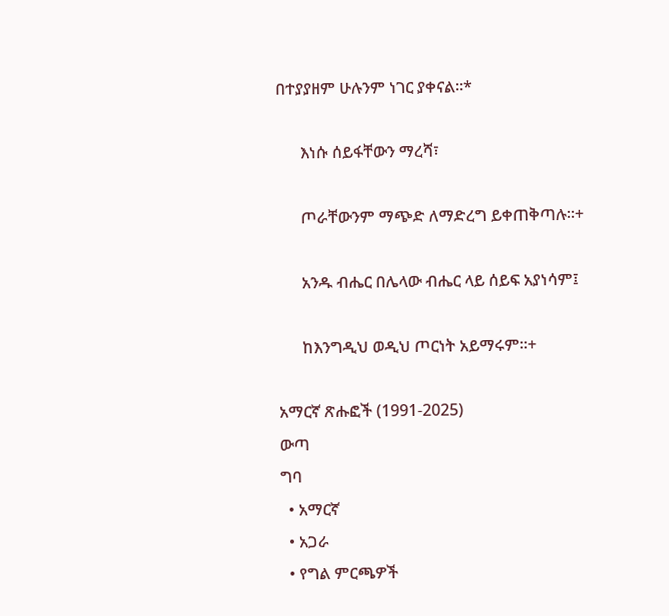በተያያዘም ሁሉንም ነገር ያቀናል።*

      እነሱ ሰይፋቸውን ማረሻ፣

      ጦራቸውንም ማጭድ ለማድረግ ይቀጠቅጣሉ።+

      አንዱ ብሔር በሌላው ብሔር ላይ ሰይፍ አያነሳም፤

      ከእንግዲህ ወዲህ ጦርነት አይማሩም።+

አማርኛ ጽሑፎች (1991-2025)
ውጣ
ግባ
  • አማርኛ
  • አጋራ
  • የግል ምርጫዎች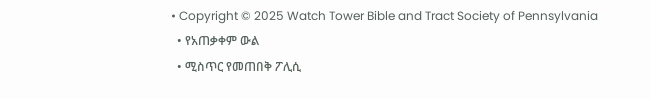• Copyright © 2025 Watch Tower Bible and Tract Society of Pennsylvania
  • የአጠቃቀም ውል
  • ሚስጥር የመጠበቅ ፖሊሲ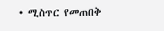• ሚስጥር የመጠበቅ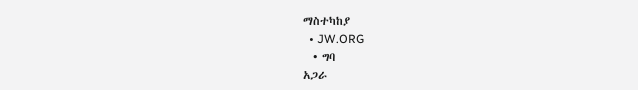ማስተካከያ
  • JW.ORG
  • ግባ
አጋራ